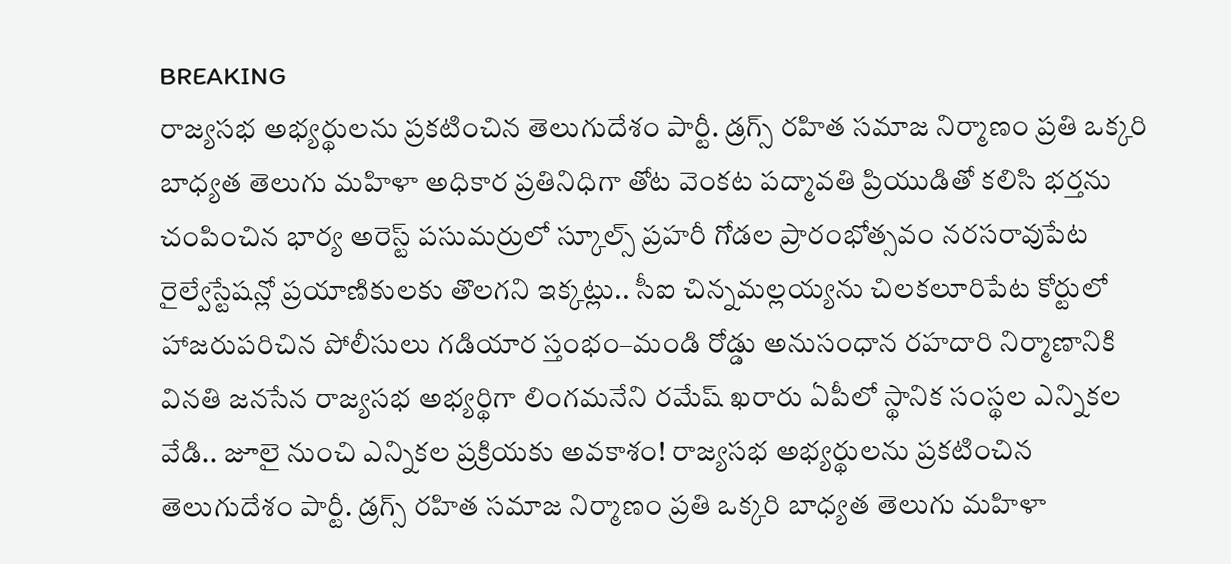BREAKING
రాజ్యసభ అభ్యర్థులను ప్రకటించిన తెలుగుదేశం పార్టీ. డ్రగ్స్ రహిత సమాజ నిర్మాణం ప్రతి ఒక్కరి బాధ్యత తెలుగు మహిళా అధికార ప్రతినిధిగా తోట వెంకట పద్మావతి ప్రియుడితో కలిసి భర్తను చంపించిన భార్య అరెస్ట్ పసుమర్రులో స్కూల్స్ ప్రహరీ గోడల ప్రారంభోత్సవం నరసరావుపేట రైల్వేస్టేషన్లో ప్రయాణికులకు తొలగని ఇక్కట్లు.. సీఐ చిన్నమల్లయ్యను చిలకలూరిపేట కోర్టులో హాజరుపరిచిన పోలీసులు గడియార స్తంభం–మండి రోడ్డు అనుసంధాన రహదారి నిర్మాణానికి వినతి జనసేన రాజ్యసభ అభ్యర్థిగా లింగమనేని రమేష్ ఖరారు ఏపీలో స్థానిక సంస్థల ఎన్నికల వేడి.. జూలై నుంచి ఎన్నికల ప్రక్రియకు అవకాశం! రాజ్యసభ అభ్యర్థులను ప్రకటించిన తెలుగుదేశం పార్టీ. డ్రగ్స్ రహిత సమాజ నిర్మాణం ప్రతి ఒక్కరి బాధ్యత తెలుగు మహిళా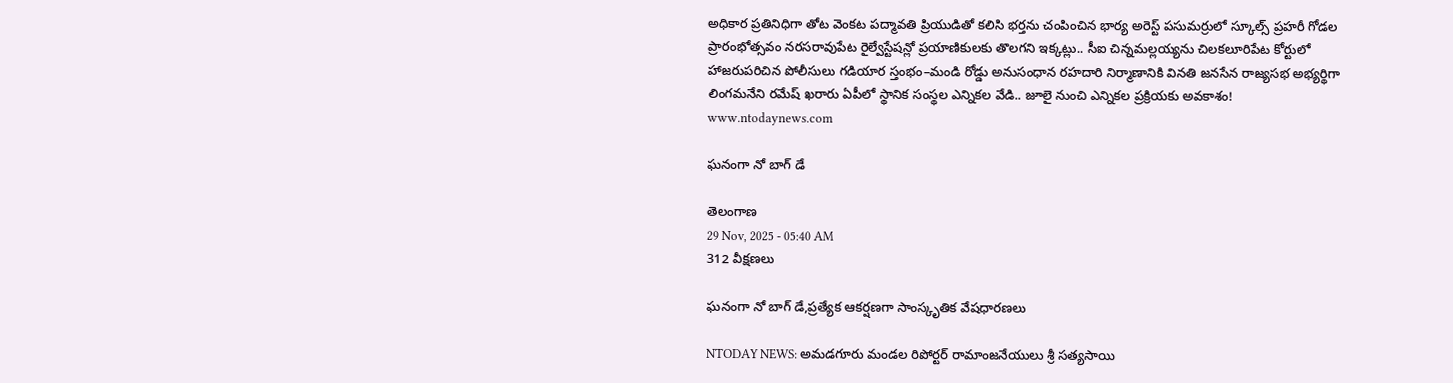అధికార ప్రతినిధిగా తోట వెంకట పద్మావతి ప్రియుడితో కలిసి భర్తను చంపించిన భార్య అరెస్ట్ పసుమర్రులో స్కూల్స్ ప్రహరీ గోడల ప్రారంభోత్సవం నరసరావుపేట రైల్వేస్టేషన్లో ప్రయాణికులకు తొలగని ఇక్కట్లు.. సీఐ చిన్నమల్లయ్యను చిలకలూరిపేట కోర్టులో హాజరుపరిచిన పోలీసులు గడియార స్తంభం–మండి రోడ్డు అనుసంధాన రహదారి నిర్మాణానికి వినతి జనసేన రాజ్యసభ అభ్యర్థిగా లింగమనేని రమేష్ ఖరారు ఏపీలో స్థానిక సంస్థల ఎన్నికల వేడి.. జూలై నుంచి ఎన్నికల ప్రక్రియకు అవకాశం!
www.ntodaynews.com

ఘనంగా నో బాగ్ డే

తెలంగాణ
29 Nov, 2025 - 05:40 AM
312 వీక్షణలు

ఘనంగా నో బాగ్ డే,ప్రత్యేక ఆకర్షణగా సాంస్కృతిక వేషధారణలు

NTODAY NEWS: అమడగూరు మండల రిపోర్టర్ రామాంజనేయులు శ్రీ సత్యసాయి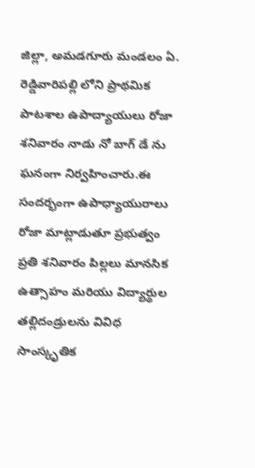జిల్లా, అమడగూరు మండలం ఏ. రెడ్డివారిపల్లి లోని ప్రాథమిక పాటశాల ఉపాద్యాయులు రోజా శనివారం నాడు నో బాగ్ డే ను ఘనంగా నిర్వహించారు.ఈ సందర్భంగా ఉపాధ్యాయురాలు రోజా మాట్లాడుతూ ప్రభుత్వం ప్రతి శనివారం పిల్లలు మానసిక ఉత్సాహం మరియు విద్యార్థుల తల్లిదండ్రులను వివిధ సాంస్కృతిక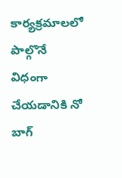కార్యక్రమాలలో పాల్గొనే విధంగా చేయడానికి నో బాగ్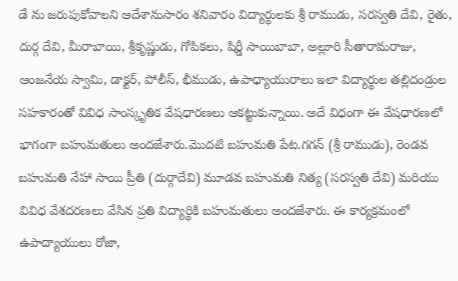డే ను జరుపుకోవాలని ఆదేశానుసారం శనివారం విద్యార్థులకు శ్రీ రాముడు, సరస్వతి దేవి, రైతు, దుర్గ దేవి, మీరాబాయి, శ్రీకృష్ణుడు, గోపికలు, షిర్డీ సాయిబాబా, అల్లూరి సీతారామరాజు, ఆంజనేయ స్వామి, డాక్టర్, పోలీస్, భీముడు, ఉపాధ్యాయురాలు ఇలా విద్యార్థుల తల్లిదండ్రుల సహకారంతో వివిధ సాంస్కృతిక వేషధారణలు ఆకట్టుకున్నాయి. అదే విధంగా ఈ వేషధారణలో భాగంగా బహుమతులు అందజేశారు.మొదటి బహుమతి పేట.గగన్ (శ్రీ రాముడు), రెండవ బహుమతి నేహా సాయి ప్రీతి (దుర్గాదేవి) మూడవ బహుమతి నిత్య (సరస్వతి దేవి) మరియు వివిధ వేశదరణలు వేసిన ప్రతి విద్యార్థికి బహుమతులు అందజేశారు. ఈ కార్యక్రమంలో ఉపాద్యాయులు రోజా,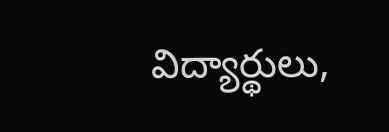విద్యార్థులు,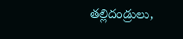తల్లిదండ్రులు,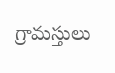గ్రామస్తులు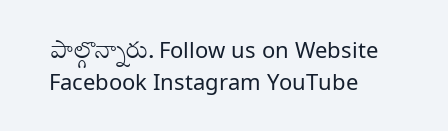పాల్గొన్నారు. Follow us on Website Facebook Instagram YouTube